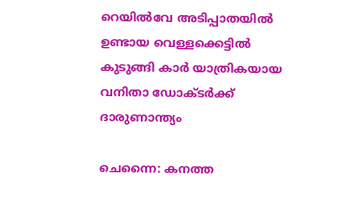റെയില്‍വേ അടിപ്പാതയില്‍ ഉണ്ടായ വെള്ളക്കെട്ടില്‍ കുടുങ്ങി കാര്‍ യാത്രികയായ വനിതാ ഡോക്ടര്‍ക്ക് ദാരുണാന്ത്യം

ചെന്നൈ: കനത്ത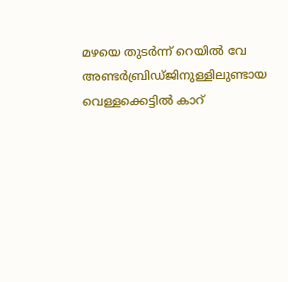മഴയെ തുടര്‍ന്ന് റെയില്‍ വേ അണ്ടര്‍ബ്രിഡ്ജിനുള്ളിലുണ്ടായ വെള്ളക്കെട്ടില്‍ കാറ്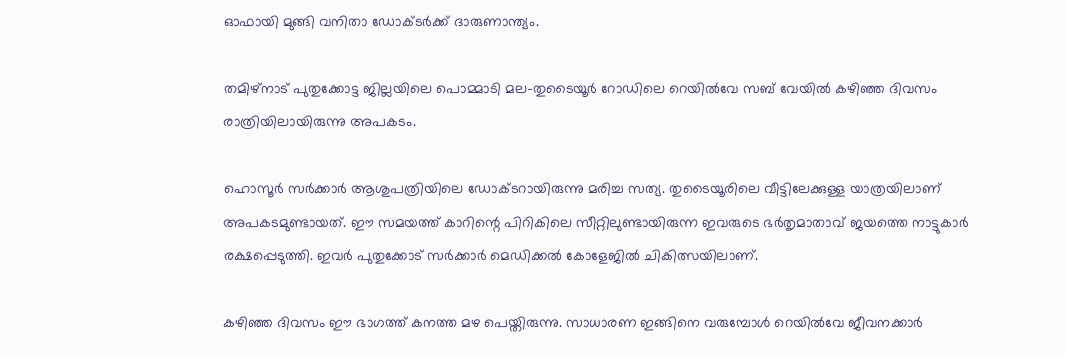ഓഫായി മുങ്ങി വനിതാ ഡോക്ടര്‍ക്ക് ദാരുണാന്ത്യം.

തമിഴ്നാട് പുതുക്കോട്ട ജില്ലയിലെ പൊമ്മാടി മല-തുടൈയൂര്‍ റോഡിലെ റെയില്‍വേ സബ് വേയില്‍ കഴിഞ്ഞ ദിവസം രാത്രിയിലായിരുന്നു അപകടം.

ഹൊസൂര്‍ സര്‍ക്കാര്‍ ആശുപത്രിയിലെ ഡോക്ടറായിരുന്നു മരിച്ച സത്യ. തുടൈയൂരിലെ വീട്ടിലേക്കുള്ള യാത്രയിലാണ് അപകടമുണ്ടായത്. ഈ സമയത്ത് കാറിന്റെ പിറികിലെ സീറ്റിലുണ്ടായിരുന്ന ഇവരുടെ ഭര്‍തൃമാതാവ് ജയത്തെ നാട്ടുകാര്‍ രക്ഷപ്പെടുത്തി. ഇവര്‍ പുതുക്കോട് സര്‍ക്കാര്‍ മെഡിക്കല്‍ കോളേജില്‍ ചികിത്സയിലാണ്.

കഴിഞ്ഞ ദിവസം ഈ ഭാഗത്ത് കനത്ത മഴ പെയ്തിരുന്നു. സാധാരണ ഇങ്ങിനെ വരുമ്പോള്‍ റെയില്‍വേ ജീവനക്കാര്‍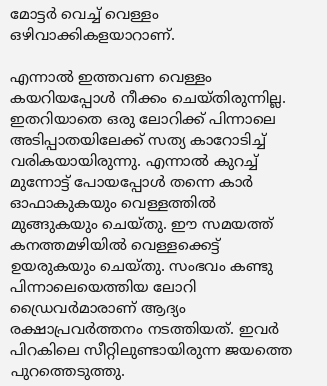മോട്ടര്‍ വെച്ച് വെള്ളം ഒഴിവാക്കികളയാറാണ്.

എന്നാല്‍ ഇത്തവണ വെള്ളം കയറിയപ്പോള്‍ നീക്കം ചെയ്തിരുന്നില്ല. ഇതറിയാതെ ഒരു ലോറിക്ക് പിന്നാലെ അടിപ്പാതയിലേക്ക് സത്യ കാറോടിച്ച് വരികയായിരുന്നു. എന്നാല്‍ കുറച്ച് മുന്നോട്ട് പോയപ്പോള്‍ തന്നെ കാര്‍ ഓഫാകുകയും വെള്ളത്തില്‍ മുങ്ങുകയും ചെയ്തു. ഈ സമയത്ത് കനത്തമഴിയില്‍ വെള്ളക്കെട്ട് ഉയരുകയും ചെയ്തു. സംഭവം കണ്ടു പിന്നാലെയെത്തിയ ലോറി ഡ്രൈവര്‍മാരാണ് ആദ്യം രക്ഷാപ്രവര്‍ത്തനം നടത്തിയത്. ഇവര്‍ പിറകിലെ സീറ്റിലുണ്ടായിരുന്ന ജയത്തെ പുറത്തെടുത്തു.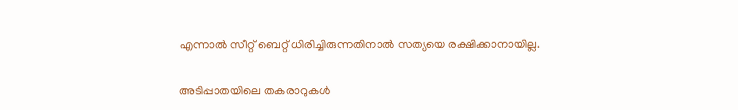എന്നാല്‍ സീറ്റ് ബെറ്റ് ധിരിച്ചിരുന്നതിനാല്‍ സത്യയെ രക്ഷിക്കാനായില്ല.

അടിപ്പാതയിലെ തകരാറുകള്‍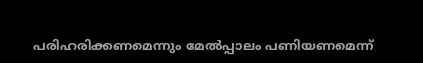പരിഹരിക്കണമെന്നും മേല്‍പ്പാലം പണിയണമെന്ന്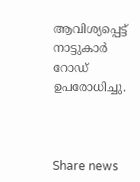ആവിശ്യപ്പെട്ട് നാട്ടുകാര്‍ റോഡ് ഉപരോധിച്ചു.



Share news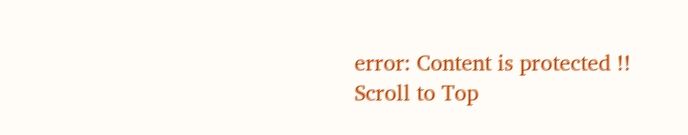error: Content is protected !!
Scroll to Top